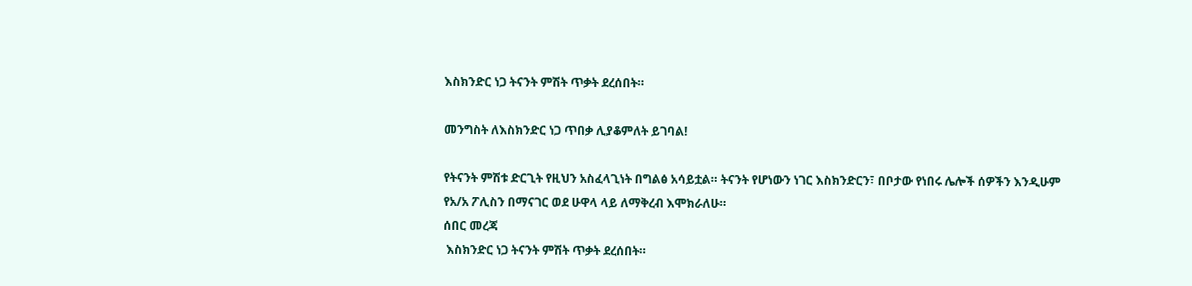እስክንድር ነጋ ትናንት ምሽት ጥቃት ደረሰበት።

መንግስት ለእስክንድር ነጋ ጥበቃ ሊያቆምለት ይገባል!

የትናንት ምሽቱ ድርጊት የዚህን አስፈላጊነት በግልፅ አሳይቷል። ትናንት የሆነውን ነገር እስክንድርን፣ በቦታው የነበሩ ሌሎች ሰዎችን እንዲሁም የአ/አ ፖሊስን በማናገር ወደ ሁዋላ ላይ ለማቅረብ እሞክራለሁ።
ሰበር መረጃ
 እስክንድር ነጋ ትናንት ምሽት ጥቃት ደረሰበት።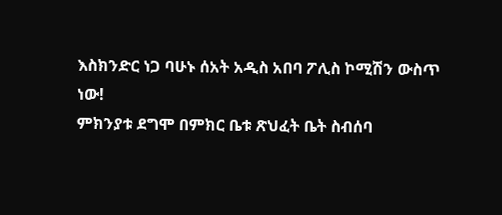እስክንድር ነጋ ባሁኑ ሰአት አዲስ አበባ ፖሊስ ኮሚሽን ውስጥ ነው!
ምክንያቱ ደግሞ በምክር ቤቱ ጽህፈት ቤት ስብሰባ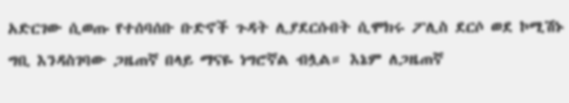አድርገው ሲወጡ የተሰባሰቡ ቡድኖች ጉዳት ሊያደርሱበት ሲሞክሩ ፖሊስ ደርሶ ወደ ኮሚሽኑ ግቢ እንዳስገባው ጋዜጠኛ በላይ ማናዬ ነግሮኛል ብሏል። እኔም ለጋዜጠኛ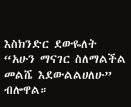እስክንድር ደውዬለት “አሁን ማናገር ስለማልችል መልሼ እደውልልሀለሁ” ብሎዋል።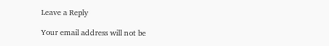Leave a Reply

Your email address will not be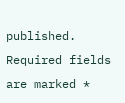published. Required fields are marked *